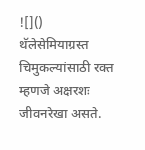![]()
थॅलेसेमियाग्रस्त चिमुकल्यांसाठी रक्त म्हणजे अक्षरशः जीवनरेखा असते.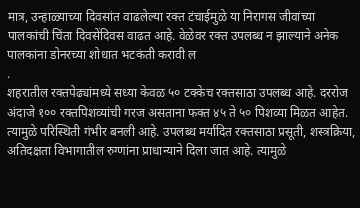मात्र, उन्हाळ्याच्या दिवसांत वाढलेल्या रक्त टंचाईमुळे या निरागस जीवांच्या पालकांची चिंता दिवसेंदिवस वाढत आहे. वेळेवर रक्त उपलब्ध न झाल्याने अनेक पालकांना डोनरच्या शोधात भटकंती करावी ल
.
शहरातील रक्तपेढ्यांमध्ये सध्या केवळ ५० टक्केच रक्तसाठा उपलब्ध आहे. दररोज अंदाजे १०० रक्तपिशव्यांची गरज असताना फक्त ४५ ते ५० पिशव्या मिळत आहेत. त्यामुळे परिस्थिती गंभीर बनली आहे. उपलब्ध मर्यादित रक्तसाठा प्रसूती, शस्त्रक्रिया, अतिदक्षता विभागातील रुग्णांना प्राधान्याने दिला जात आहे. त्यामुळे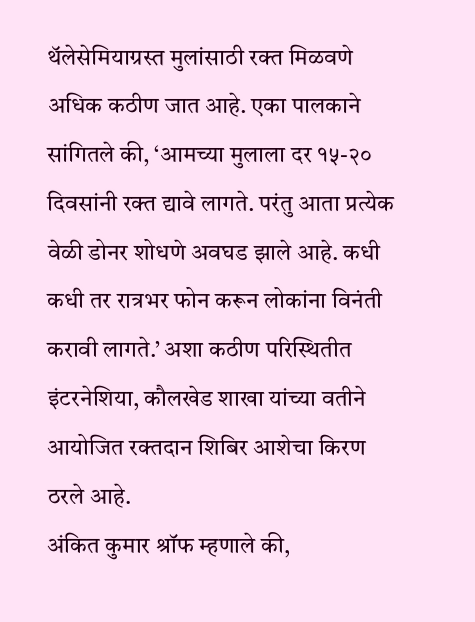थॅलेसेमियाग्रस्त मुलांसाठी रक्त मिळवणे अधिक कठीण जात आहे. एका पालकाने सांगितले की, ‘आमच्या मुलाला दर १५-२० दिवसांनी रक्त द्यावे लागते. परंतु आता प्रत्येक वेळी डोनर शोधणे अवघड झाले आहे. कधी कधी तर रात्रभर फोन करून लोकांना विनंती करावी लागते.’ अशा कठीण परिस्थितीत इंटरनेशिया, कौलखेड शाखा यांच्या वतीने आयोजित रक्तदान शिबिर आशेचा किरण ठरले आहे.
अंकित कुमार श्रॉफ म्हणाले की,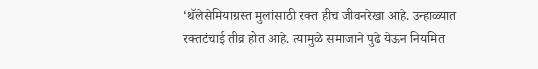‘थॅलेसेमियाग्रस्त मुलांसाठी रक्त हीच जीवनरेखा आहे. उन्हाळ्यात रक्तटंचाई तीव्र होत आहे. त्यामुळे समाजाने पुढे येऊन नियमित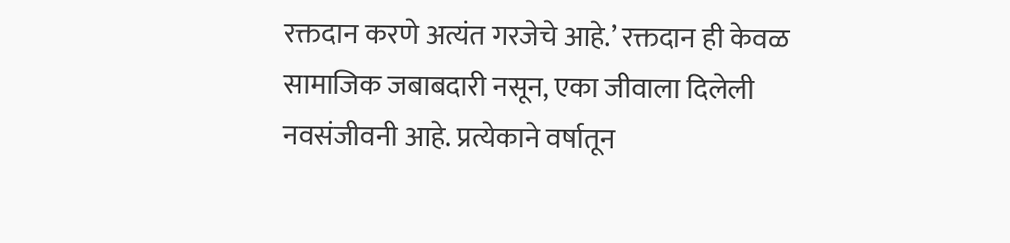रक्तदान करणे अत्यंत गरजेचे आहे.’ रक्तदान ही केवळ सामाजिक जबाबदारी नसून, एका जीवाला दिलेली नवसंजीवनी आहे. प्रत्येकाने वर्षातून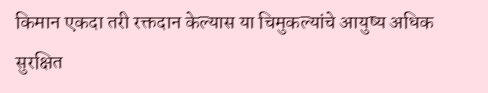किमान एकदा तरी रक्तदान केल्यास या चिमुकल्यांचे आयुष्य अधिक सुरक्षित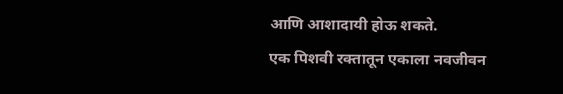आणि आशादायी होऊ शकते.
एक पिशवी रक्तातून एकाला नवजीवन